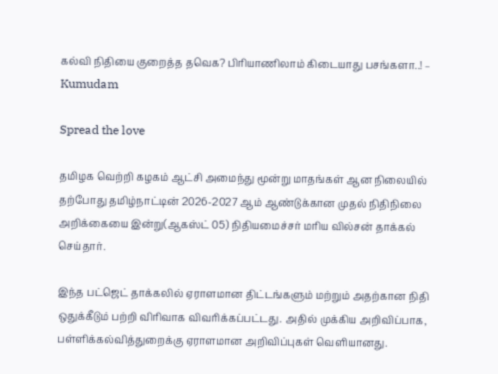கல்வி நிதியை குறைத்த தவெக? பிரியாணிலாம் கிடையாது பசங்களா..! – Kumudam

Spread the love

தமிழக வெற்றி கழகம் ஆட்சி அமைந்து மூன்று மாதங்கள் ஆன நிலையில் தற்போது தமிழ்நாட்டின் 2026-2027 ஆம் ஆண்டுக்கான முதல் நிதிநிலை அறிக்கையை இன்று(ஆகஸ்ட் 05) நிதியமைச்சர் மரிய வில்சன் தாக்கல் செய்தார்.

இந்த பட்ஜெட் தாக்கலில் ஏராளமான திட்டங்களும் மற்றும் அதற்கான நிதி ஒதுக்கீடும் பற்றி விரிவாக விவரிக்கப்பட்டது. அதில் முக்கிய அறிவிப்பாக, பள்ளிக்கல்வித்துறைக்கு ஏராளமான அறிவிப்புகள் வெளியானது.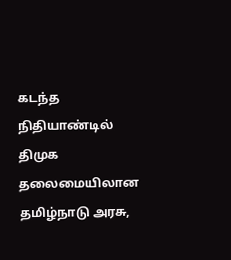கடந்த நிதியாண்டில் திமுக தலைமையிலான தமிழ்நாடு அரசு,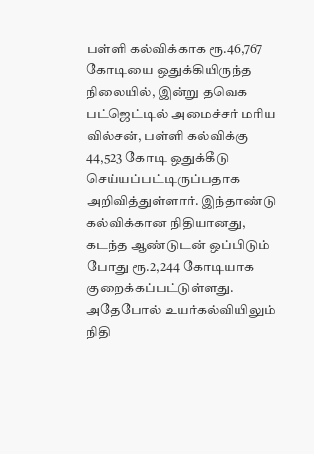பள்ளி கல்விக்காக ரூ.46,767 கோடியை ஒதுக்கியிருந்த நிலையில், இன்று தவெக பட்ஜெட்டில் அமைச்சர் மரிய வில்சன், பள்ளி கல்விக்கு 44,523 கோடி ஒதுக்கீடு செய்யப்பட்டிருப்பதாக அறிவித்துள்ளார். இந்தாண்டு கல்விக்கான நிதியானது, கடந்த ஆண்டுடன் ஒப்பிடும் போது ரூ.2,244 கோடியாக குறைக்கப்பட்டுள்ளது. அதேபோல் உயர்கல்வியிலும் நிதி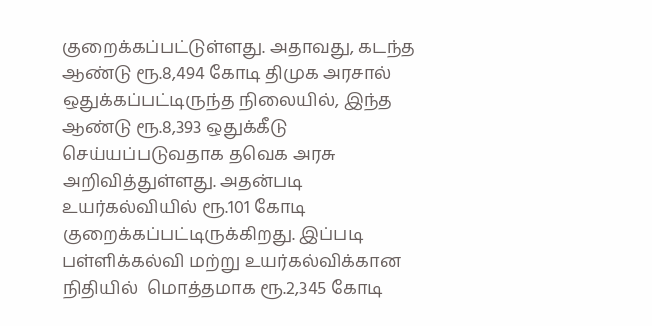குறைக்கப்பட்டுள்ளது. அதாவது, கடந்த ஆண்டு ரூ.8,494 கோடி திமுக அரசால் ஒதுக்கப்பட்டிருந்த நிலையில், இந்த ஆண்டு ரூ.8,393 ஒதுக்கீடு செய்யப்படுவதாக தவெக அரசு அறிவித்துள்ளது. அதன்படி உயர்கல்வியில் ரூ.101 கோடி குறைக்கப்பட்டிருக்கிறது. இப்படி பள்ளிக்கல்வி மற்று உயர்கல்விக்கான நிதியில்  மொத்தமாக ரூ.2,345 கோடி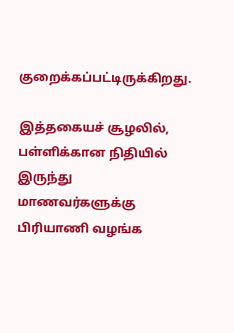குறைக்கப்பட்டிருக்கிறது.

இத்தகையச் சூழலில், பள்ளிக்கான நிதியில் இருந்து மாணவர்களுக்கு பிரியாணி வழங்க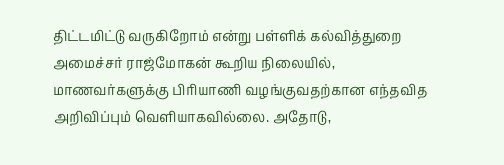திட்டமிட்டு வருகிறோம் என்று பள்ளிக் கல்வித்துறை அமைச்சர் ராஜ்மோகன் கூறிய நிலையில், மாணவர்களுக்கு பிரியாணி வழங்குவதற்கான எந்தவித அறிவிப்பும் வெளியாகவில்லை. அதோடு,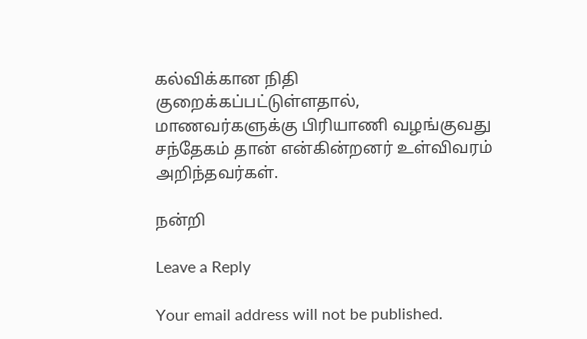கல்விக்கான நிதி குறைக்கப்பட்டுள்ளதால், மாணவர்களுக்கு பிரியாணி வழங்குவது சந்தேகம் தான் என்கின்றனர் உள்விவரம் அறிந்தவர்கள்.

நன்றி

Leave a Reply

Your email address will not be published.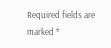Required fields are marked *